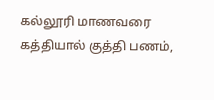கல்லூரி மாணவரை கத்தியால் குத்தி பணம்,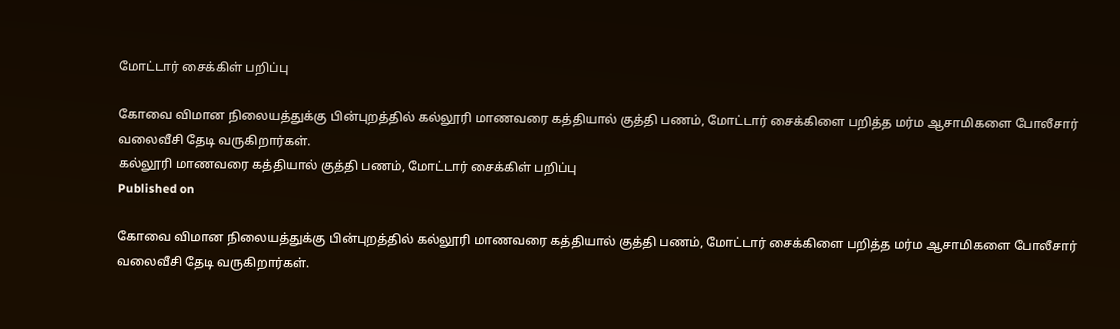மோட்டார் சைக்கிள் பறிப்பு

கோவை விமான நிலையத்துக்கு பின்புறத்தில் கல்லூரி மாணவரை கத்தியால் குத்தி பணம், மோட்டார் சைக்கிளை பறித்த மர்ம ஆசாமிகளை போலீசார் வலைவீசி தேடி வருகிறார்கள்.
கல்லூரி மாணவரை கத்தியால் குத்தி பணம், மோட்டார் சைக்கிள் பறிப்பு
Published on

கோவை விமான நிலையத்துக்கு பின்புறத்தில் கல்லூரி மாணவரை கத்தியால் குத்தி பணம், மோட்டார் சைக்கிளை பறித்த மர்ம ஆசாமிகளை போலீசார் வலைவீசி தேடி வருகிறார்கள்.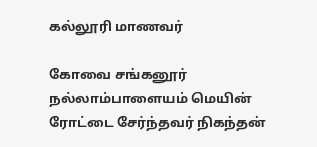கல்லூரி மாணவர்

கோவை சங்கனூர் நல்லாம்பாளையம் மெயின் ரோட்டை சேர்ந்தவர் நிகந்தன்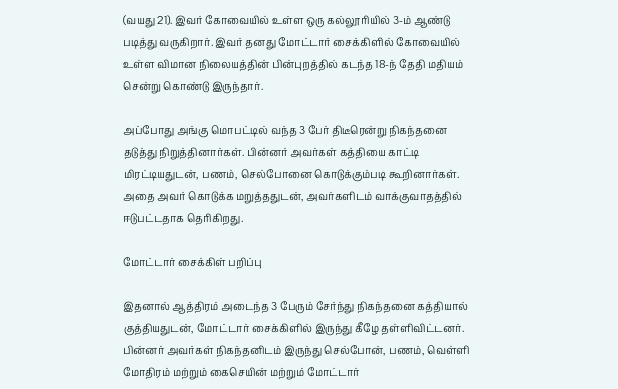(வயது 21). இவர் கோவையில் உள்ள ஒரு கல்லூரியில் 3-ம் ஆண்டு படித்து வருகிறார். இவர் தனது மோட்டார் சைக்கிளில் கோவையில் உள்ள விமான நிலையத்தின் பின்புறத்தில் கடந்த 18-ந் தேதி மதியம் சென்று கொண்டு இருந்தார்.

அப்போது அங்கு மொபட்டில் வந்த 3 பேர் திடீரென்று நிகந்தனை தடுத்து நிறுத்தினார்கள். பின்னர் அவர்கள் கத்தியை காட்டி மிரட்டியதுடன், பணம், செல்போனை கொடுக்கும்படி கூறினார்கள். அதை அவர் கொடுக்க மறுத்ததுடன், அவர்களிடம் வாக்குவாதத்தில் ஈடுபட்டதாக தெரிகிறது.

மோட்டார் சைக்கிள் பறிப்பு

இதனால் ஆத்திரம் அடைந்த 3 பேரும் சேர்ந்து நிகந்தனை கத்தியால் குத்தியதுடன், மோட்டார் சைக்கிளில் இருந்து கீழே தள்ளிவிட்டனர். பின்னர் அவர்கள் நிகந்தனிடம் இருந்து செல்போன், பணம், வெள்ளி மோதிரம் மற்றும் கைசெயின் மற்றும் மோட்டார்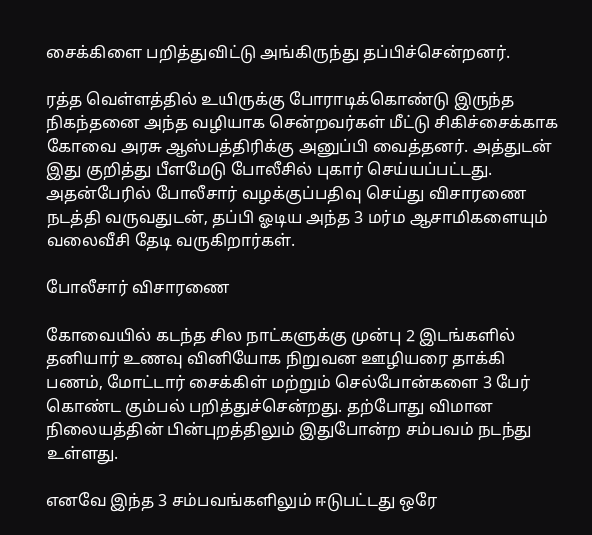சைக்கிளை பறித்துவிட்டு அங்கிருந்து தப்பிச்சென்றனர்.

ரத்த வெள்ளத்தில் உயிருக்கு போராடிக்கொண்டு இருந்த நிகந்தனை அந்த வழியாக சென்றவர்கள் மீட்டு சிகிச்சைக்காக கோவை அரசு ஆஸ்பத்திரிக்கு அனுப்பி வைத்தனர். அத்துடன் இது குறித்து பீளமேடு போலீசில் புகார் செய்யப்பட்டது. அதன்பேரில் போலீசார் வழக்குப்பதிவு செய்து விசாரணை நடத்தி வருவதுடன், தப்பி ஓடிய அந்த 3 மர்ம ஆசாமிகளையும் வலைவீசி தேடி வருகிறார்கள்.

போலீசார் விசாரணை

கோவையில் கடந்த சில நாட்களுக்கு முன்பு 2 இடங்களில் தனியார் உணவு வினியோக நிறுவன ஊழியரை தாக்கி பணம், மோட்டார் சைக்கிள் மற்றும் செல்போன்களை 3 பேர் கொண்ட கும்பல் பறித்துச்சென்றது. தற்போது விமான நிலையத்தின் பின்புறத்திலும் இதுபோன்ற சம்பவம் நடந்து உள்ளது.

எனவே இந்த 3 சம்பவங்களிலும் ஈடுபட்டது ஒரே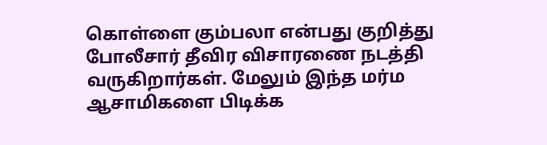கொள்ளை கும்பலா என்பது குறித்து போலீசார் தீவிர விசாரணை நடத்தி வருகிறார்கள். மேலும் இந்த மர்ம ஆசாமிகளை பிடிக்க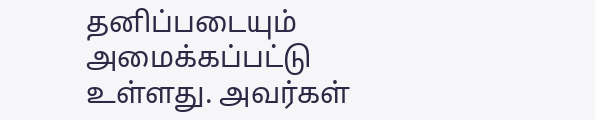தனிப்படையும் அமைக்கப்பட்டு உள்ளது. அவர்கள்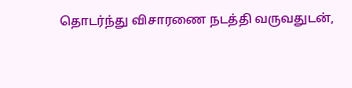தொடர்ந்து விசாரணை நடத்தி வருவதுடன்,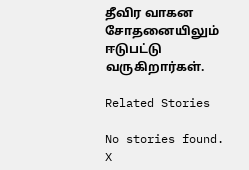தீவிர வாகன சோதனையிலும் ஈடுபட்டு வருகிறார்கள்.

Related Stories

No stories found.
X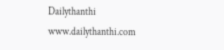Dailythanthi
www.dailythanthi.com